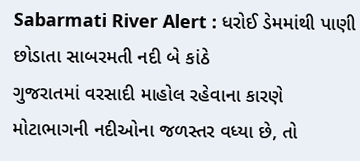Sabarmati River Alert : ધરોઈ ડેમમાંથી પાણી છોડાતા સાબરમતી નદી બે કાંઠે
ગુજરાતમાં વરસાદી માહોલ રહેવાના કારણે મોટાભાગની નદીઓના જળસ્તર વધ્યા છે, તો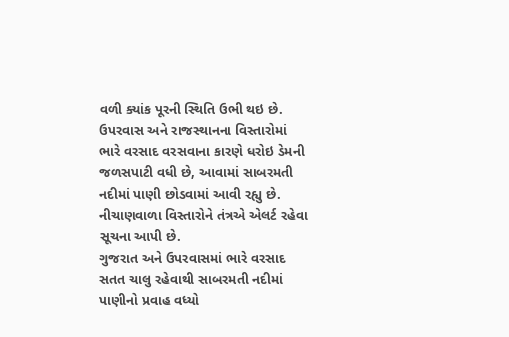વળી ક્યાંક પૂરની સ્થિતિ ઉભી થઇ છે. ઉપરવાસ અને રાજસ્થાનના વિસ્તારોમાં ભારે વરસાદ વરસવાના કારણે ધરોઇ ડેમની જળસપાટી વધી છે, આવામાં સાબરમતી નદીમાં પાણી છોડવામાં આવી રહ્યુ છે. નીચાણવાળા વિસ્તારોને તંત્રએ એલર્ટ રહેવા સૂચના આપી છે.
ગુજરાત અને ઉપરવાસમાં ભારે વરસાદ સતત ચાલુ રહેવાથી સાબરમતી નદીમાં પાણીનો પ્રવાહ વધ્યો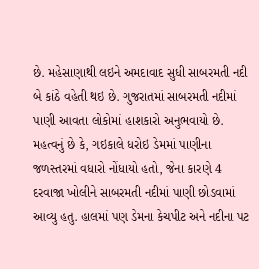છે. મહેસાણાથી લઇને અમદાવાદ સુધી સાબરમતી નદી બે કાંઠે વહેતી થઇ છે. ગુજરાતમાં સાબરમતી નદીમાં પાણી આવતા લોકોમાં હાશકારો અનુભવાયો છે. મહત્વનું છે કે, ગઇકાલે ધરોઇ ડેમમાં પાણીના જળસ્તરમાં વધારો નોંધાયો હતો, જેના કારણે 4 દરવાજા ખોલીને સાબરમતી નદીમાં પાણી છોડવામાં આવ્યુ હતુ. હાલમાં પણ ડેમના કેચપીટ અને નદીના પટ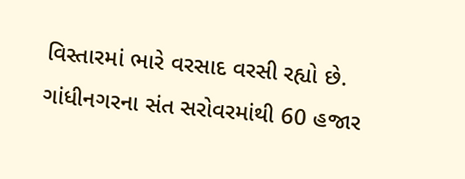વિસ્તારમાં ભારે વરસાદ વરસી રહ્યો છે. ગાંધીનગરના સંત સરોવરમાંથી 60 હજાર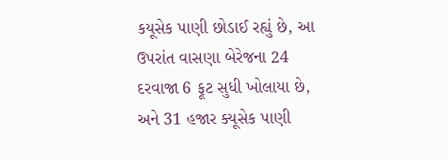કયૂસેક પાણી છોડાઈ રહ્યું છે, આ ઉપરાંત વાસણા બેરેજના 24 દરવાજા 6 ફૂટ સુધી ખોલાયા છે, અને 31 હજાર ક્યૂસેક પાણી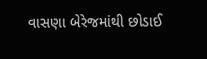વાસણા બેરેજમાંથી છોડાઈ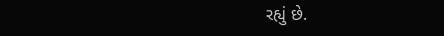રહ્યું છે.